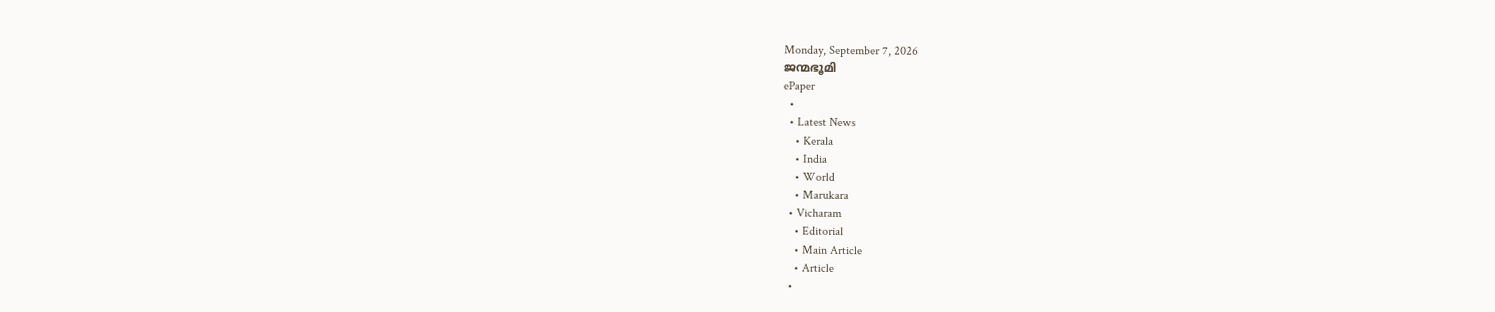Monday, September 7, 2026
ജന്മഭൂമി
ePaper
  •
  • Latest News
    • Kerala
    • India
    • World
    • Marukara
  • Vicharam
    • Editorial
    • Main Article
    • Article
  •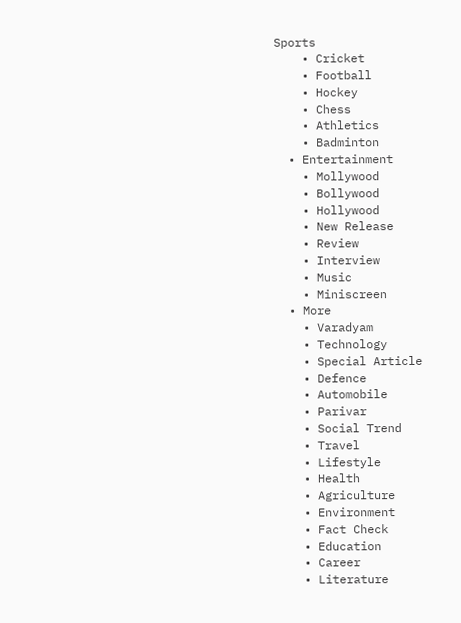Sports
    • Cricket
    • Football
    • Hockey
    • Chess
    • Athletics
    • Badminton
  • Entertainment
    • Mollywood
    • Bollywood
    • Hollywood
    • New Release
    • Review
    • Interview
    • Music
    • Miniscreen
  • More
    • Varadyam
    • Technology
    • Special Article
    • Defence
    • Automobile
    • Parivar
    • Social Trend
    • Travel
    • Lifestyle
    • Health
    • Agriculture
    • Environment
    • Fact Check
    • Education
    • Career
    • Literature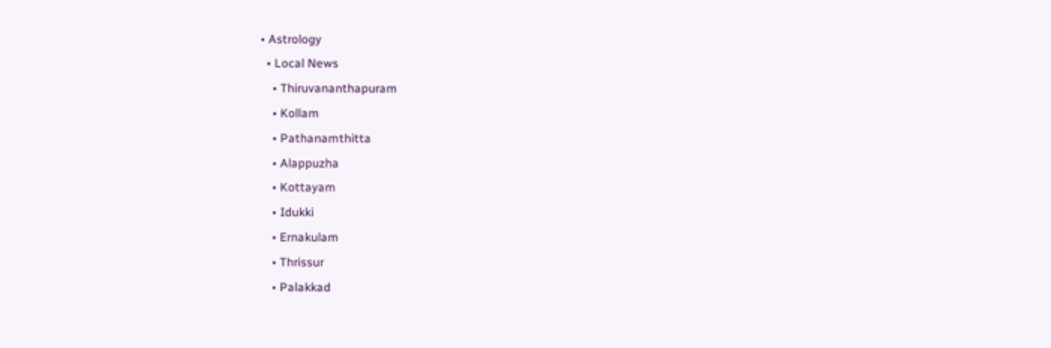• Astrology
  • Local News
    • Thiruvananthapuram
    • Kollam
    • Pathanamthitta
    • Alappuzha
    • Kottayam
    • Idukki
    • Ernakulam
    • Thrissur
    • Palakkad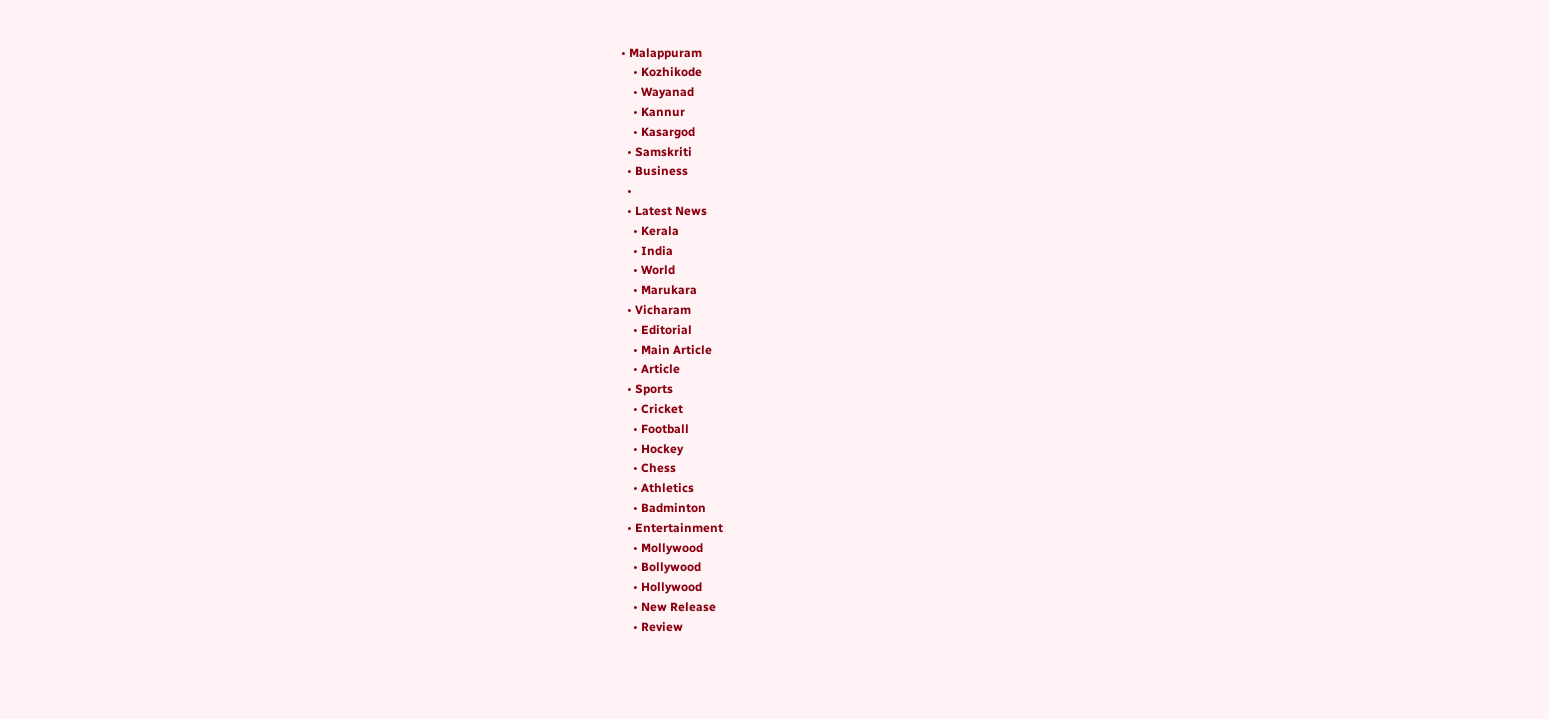• Malappuram
    • Kozhikode
    • Wayanad
    • Kannur
    • Kasargod
  • Samskriti
  • Business
  •
  • Latest News
    • Kerala
    • India
    • World
    • Marukara
  • Vicharam
    • Editorial
    • Main Article
    • Article
  • Sports
    • Cricket
    • Football
    • Hockey
    • Chess
    • Athletics
    • Badminton
  • Entertainment
    • Mollywood
    • Bollywood
    • Hollywood
    • New Release
    • Review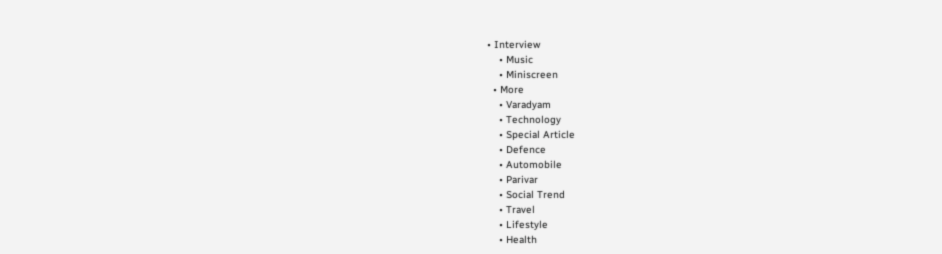• Interview
    • Music
    • Miniscreen
  • More
    • Varadyam
    • Technology
    • Special Article
    • Defence
    • Automobile
    • Parivar
    • Social Trend
    • Travel
    • Lifestyle
    • Health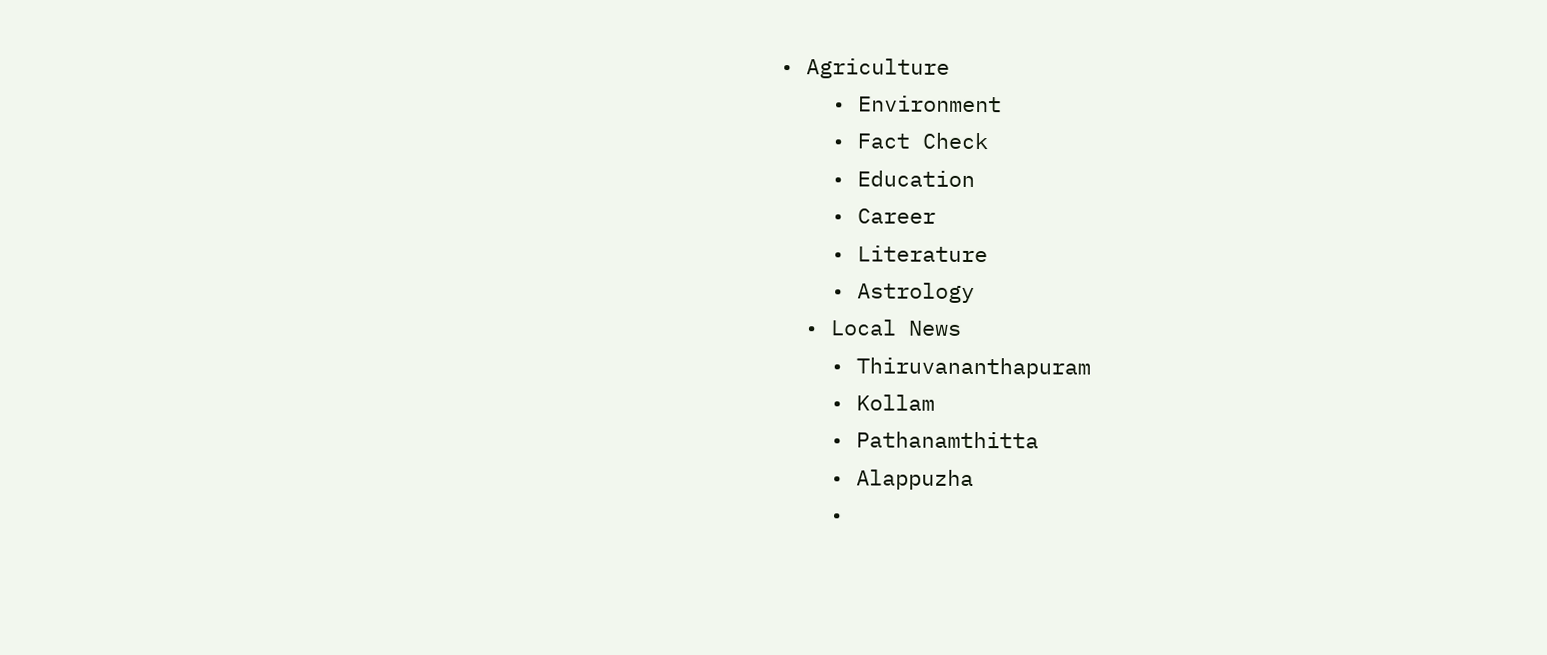• Agriculture
    • Environment
    • Fact Check
    • Education
    • Career
    • Literature
    • Astrology
  • Local News
    • Thiruvananthapuram
    • Kollam
    • Pathanamthitta
    • Alappuzha
    •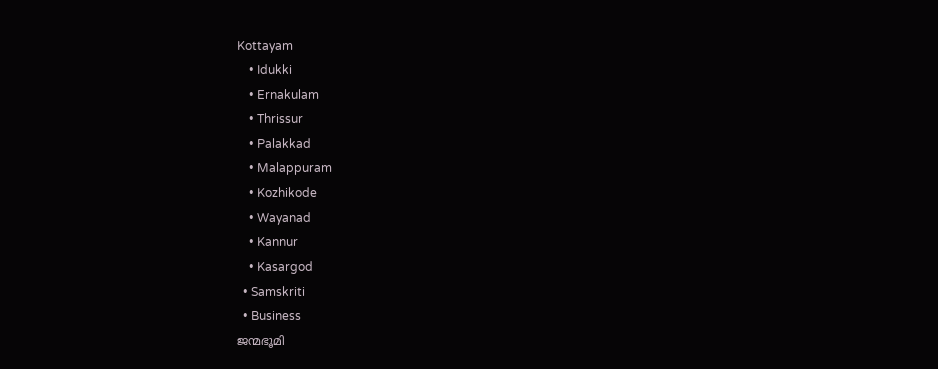Kottayam
    • Idukki
    • Ernakulam
    • Thrissur
    • Palakkad
    • Malappuram
    • Kozhikode
    • Wayanad
    • Kannur
    • Kasargod
  • Samskriti
  • Business
ജന്മഭൂമി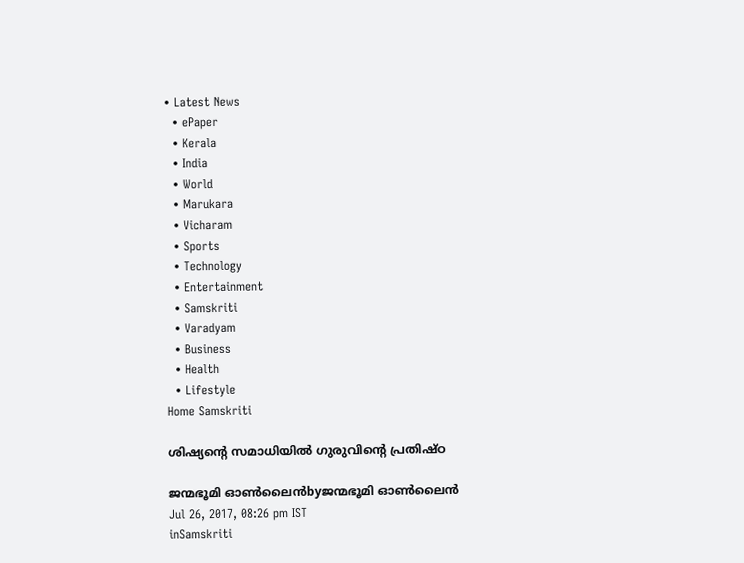• Latest News
  • ePaper
  • Kerala
  • India
  • World
  • Marukara
  • Vicharam
  • Sports
  • Technology
  • Entertainment
  • Samskriti
  • Varadyam
  • Business
  • Health
  • Lifestyle
Home Samskriti

ശിഷ്യന്റെ സമാധിയില്‍ ഗുരുവിന്റെ പ്രതിഷ്ഠ

ജന്മഭൂമി ഓണ്‍ലൈന്‍byജന്മഭൂമി ഓണ്‍ലൈന്‍
Jul 26, 2017, 08:26 pm IST
inSamskriti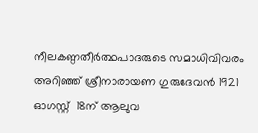നീലകണ്ഠതീര്‍ത്ഥപാദരുടെ സമാധിവിവരം അറിഞ്ഞ് ശ്രീനാരായണ ഗുരുദേവന്‍ 1921 ഓഗസ്റ്റ്  18ന് ആലുവ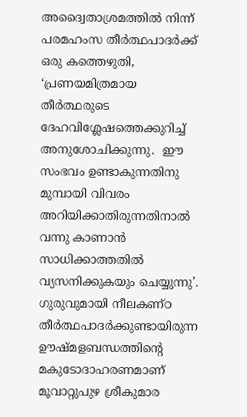അദ്വൈതാശ്രമത്തില്‍ നിന്ന് പരമഹംസ തീര്‍ത്ഥപാദര്‍ക്ക്  ഒരു കത്തെഴുതി, ‘പ്രണയമിത്രമായ തീര്‍ത്ഥരുടെ ദേഹവിശ്ലേഷത്തെക്കുറിച്ച് അനുശോചിക്കുന്നു.  ഈ സംഭവം ഉണ്ടാകുന്നതിനു മുമ്പായി വിവരം അറിയിക്കാതിരുന്നതിനാല്‍ വന്നു കാണാന്‍ സാധിക്കാത്തതില്‍ വ്യസനിക്കുകയും ചെയ്യുന്നു’. ഗുരുവുമായി നീലകണ്ഠ തീര്‍ത്ഥപാദര്‍ക്കുണ്ടായിരുന്ന ഊഷ്മളബന്ധത്തിന്റെ മകുടോദാഹരണമാണ് മൂവാറ്റുപുഴ ശ്രീകുമാര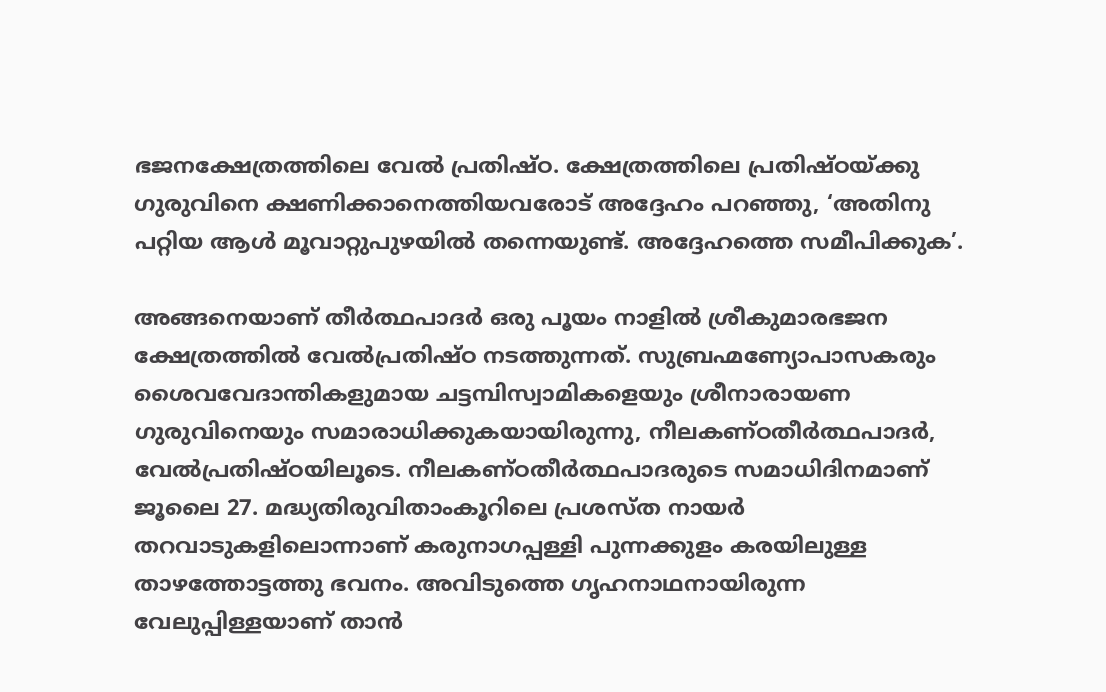ഭജനക്ഷേത്രത്തിലെ വേല്‍ പ്രതിഷ്ഠ. ക്ഷേത്രത്തിലെ പ്രതിഷ്ഠയ്‌ക്കു ഗുരുവിനെ ക്ഷണിക്കാനെത്തിയവരോട് അദ്ദേഹം പറഞ്ഞു, ‘അതിനു പറ്റിയ ആള്‍ മൂവാറ്റുപുഴയില്‍ തന്നെയുണ്ട്. അദ്ദേഹത്തെ സമീപിക്കുക’.

അങ്ങനെയാണ് തീര്‍ത്ഥപാദര്‍ ഒരു പൂയം നാളില്‍ ശ്രീകുമാരഭജന ക്ഷേത്രത്തില്‍ വേല്‍പ്രതിഷ്ഠ നടത്തുന്നത്. സുബ്രഹ്മണ്യോപാസകരും ശൈവവേദാന്തികളുമായ ചട്ടമ്പിസ്വാമികളെയും ശ്രീനാരായണ ഗുരുവിനെയും സമാരാധിക്കുകയായിരുന്നു, നീലകണ്ഠതീര്‍ത്ഥപാദര്‍, വേല്‍പ്രതിഷ്ഠയിലൂടെ. നീലകണ്ഠതീര്‍ത്ഥപാദരുടെ സമാധിദിനമാണ് ജൂലൈ 27. മദ്ധ്യതിരുവിതാംകൂറിലെ പ്രശസ്ത നായര്‍ തറവാടുകളിലൊന്നാണ് കരുനാഗപ്പള്ളി പുന്നക്കുളം കരയിലുള്ള താഴത്തോട്ടത്തു ഭവനം. അവിടുത്തെ ഗൃഹനാഥനായിരുന്ന വേലുപ്പിള്ളയാണ് താന്‍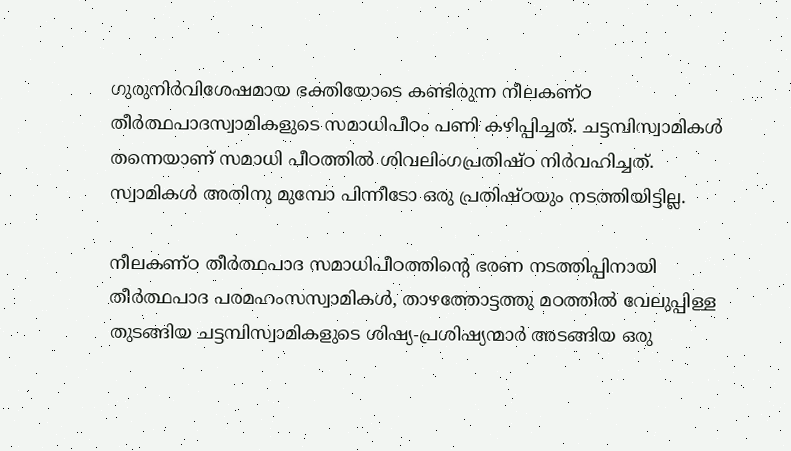ഗുരുനിര്‍വിശേഷമായ ഭക്തിയോടെ കണ്ടിരുന്ന നീലകണ്ഠ തീര്‍ത്ഥപാദസ്വാമികളുടെ സമാധിപീഠം പണി കഴിപ്പിച്ചത്. ചട്ടമ്പിസ്വാമികള്‍ തന്നെയാണ് സമാധി പീഠത്തില്‍ ശിവലിംഗപ്രതിഷ്ഠ നിര്‍വഹിച്ചത്. സ്വാമികള്‍ അതിനു മുമ്പോ പിന്നീടോ ഒരു പ്രതിഷ്ഠയും നടത്തിയിട്ടില്ല.

നീലകണ്ഠ തീര്‍ത്ഥപാദ സമാധിപീഠത്തിന്റെ ഭരണ നടത്തിപ്പിനായി തീര്‍ത്ഥപാദ പരമഹംസസ്വാമികള്‍, താഴത്തോട്ടത്തു മഠത്തില്‍ വേലുപ്പിള്ള തുടങ്ങിയ ചട്ടമ്പിസ്വാമികളുടെ ശിഷ്യ-പ്രശിഷ്യന്മാര്‍ അടങ്ങിയ ഒരു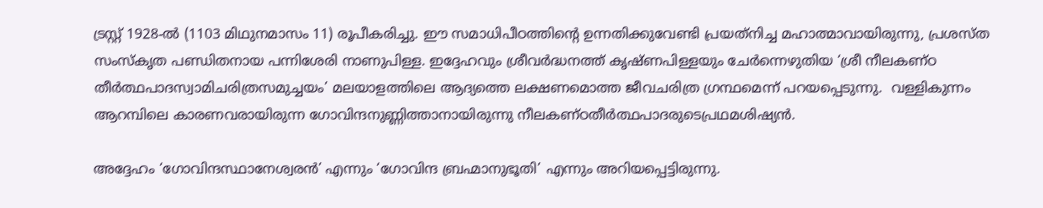ട്രസ്റ്റ് 1928-ല്‍ (1103 മിഥുനമാസം 11) രൂപീകരിച്ചു. ഈ സമാധിപീഠത്തിന്റെ ഉന്നതിക്കുവേണ്ടി പ്രയത്‌നിച്ച മഹാത്മാവായിരുന്നു, പ്രശസ്ത സംസ്‌കൃത പണ്ഡിതനായ പന്നിശേരി നാണുപിള്ള. ഇദ്ദേഹവും ശ്രീവര്‍ദ്ധനത്ത് കൃഷ്ണപിള്ളയും ചേര്‍ന്നെഴുതിയ ‘ശ്രീ നീലകണ്ഠ തീര്‍ത്ഥപാദസ്വാമിചരിത്രസമുച്ചയം’ മലയാളത്തിലെ ആദ്യത്തെ ലക്ഷണമൊത്ത ജീവചരിത്ര ഗ്രന്ഥമെന്ന് പറയപ്പെടുന്നു.  വള്ളികുന്നം ആറമ്പിലെ കാരണവരായിരുന്ന ഗോവിന്ദനുണ്ണിത്താനായിരുന്നു നീലകണ്ഠതീര്‍ത്ഥപാദരുടെപ്രഥമശിഷ്യന്‍.

അദ്ദേഹം ‘ഗോവിന്ദസ്ഥാനേശ്വരന്‍’ എന്നും ‘ഗോവിന്ദ ബ്രഹ്മാനുഭൂതി’ എന്നും അറിയപ്പെട്ടിരുന്നു.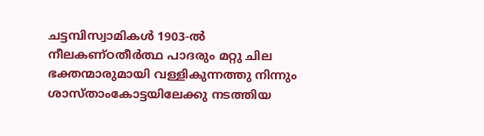ചട്ടമ്പിസ്വാമികള്‍ 1903-ല്‍ നീലകണ്ഠതീര്‍ത്ഥ പാദരും മറ്റു ചില ഭക്തന്മാരുമായി വള്ളികുന്നത്തു നിന്നും ശാസ്താംകോട്ടയിലേക്കു നടത്തിയ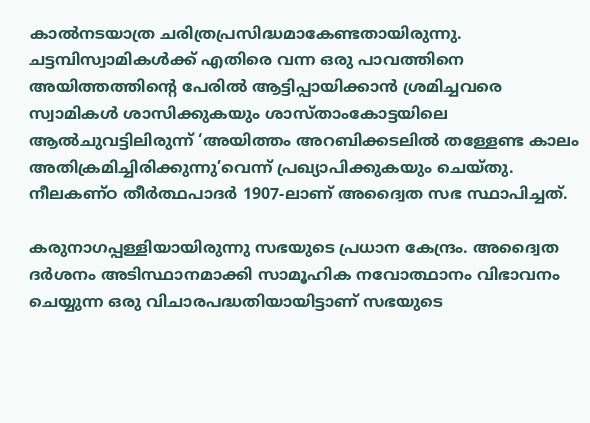കാല്‍നടയാത്ര ചരിത്രപ്രസിദ്ധമാകേണ്ടതായിരുന്നു. ചട്ടമ്പിസ്വാമികള്‍ക്ക് എതിരെ വന്ന ഒരു പാവത്തിനെ അയിത്തത്തിന്റെ പേരില്‍ ആട്ടിപ്പായിക്കാന്‍ ശ്രമിച്ചവരെ സ്വാമികള്‍ ശാസിക്കുകയും ശാസ്താംകോട്ടയിലെ ആല്‍ചുവട്ടിലിരുന്ന് ‘അയിത്തം അറബിക്കടലില്‍ തള്ളേണ്ട കാലം അതിക്രമിച്ചിരിക്കുന്നു’വെന്ന് പ്രഖ്യാപിക്കുകയും ചെയ്തു. നീലകണ്ഠ തീര്‍ത്ഥപാദര്‍ 1907-ലാണ് അദ്വൈത സഭ സ്ഥാപിച്ചത്.

കരുനാഗപ്പള്ളിയായിരുന്നു സഭയുടെ പ്രധാന കേന്ദ്രം. അദ്വൈത ദര്‍ശനം അടിസ്ഥാനമാക്കി സാമൂഹിക നവോത്ഥാനം വിഭാവനം ചെയ്യുന്ന ഒരു വിചാരപദ്ധതിയായിട്ടാണ് സഭയുടെ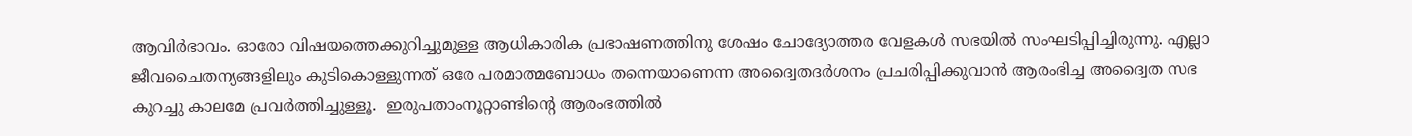ആവിര്‍ഭാവം. ഓരോ വിഷയത്തെക്കുറിച്ചുമുള്ള ആധികാരിക പ്രഭാഷണത്തിനു ശേഷം ചോദ്യോത്തര വേളകള്‍ സഭയില്‍ സംഘടിപ്പിച്ചിരുന്നു. എല്ലാ ജീവചൈതന്യങ്ങളിലും കുടികൊള്ളുന്നത് ഒരേ പരമാത്മബോധം തന്നെയാണെന്ന അദ്വൈതദര്‍ശനം പ്രചരിപ്പിക്കുവാന്‍ ആരംഭിച്ച അദ്വൈത സഭ കുറച്ചു കാലമേ പ്രവര്‍ത്തിച്ചുള്ളൂ.  ഇരുപതാംനൂറ്റാണ്ടിന്റെ ആരംഭത്തില്‍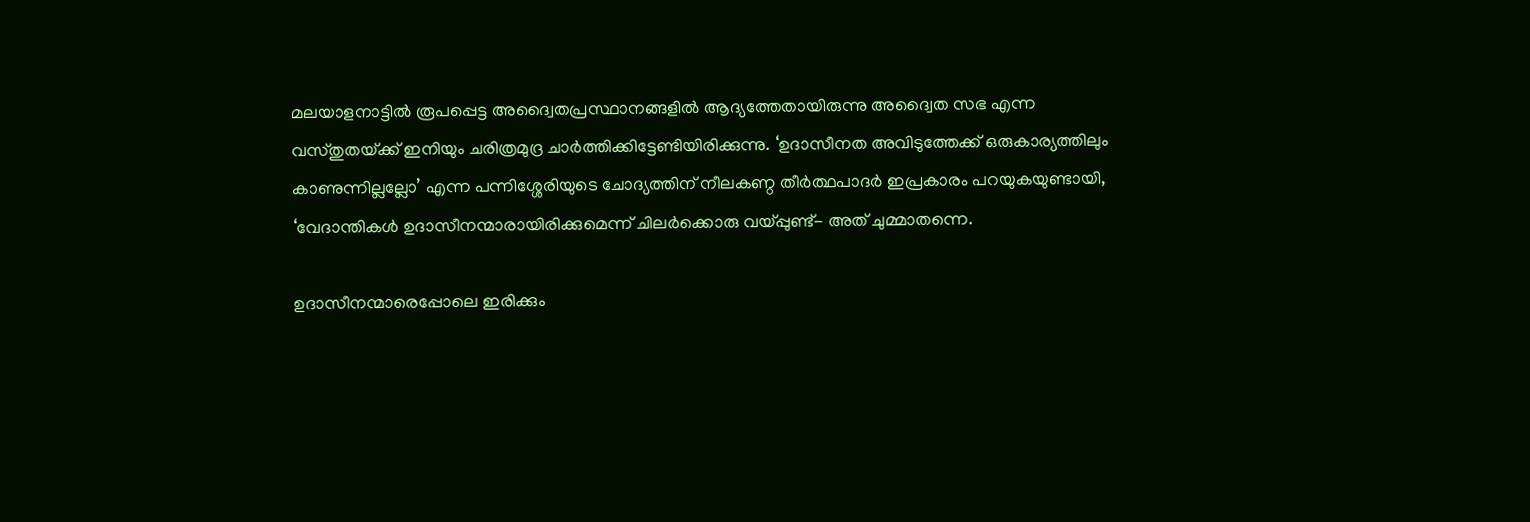മലയാളനാട്ടില്‍ രൂപപ്പെട്ട അദ്വൈതപ്രസ്ഥാനങ്ങളില്‍ ആദ്യത്തേതായിരുന്നു അദ്വൈത സഭ എന്ന വസ്തുതയ്‌ക്ക് ഇനിയും ചരിത്രമുദ്ര ചാര്‍ത്തിക്കിട്ടേണ്ടിയിരിക്കുന്നു. ‘ഉദാസീനത അവിടുത്തേക്ക് ഒരുകാര്യത്തിലും കാണുന്നില്ലല്ലോ’ എന്ന പന്നിശ്ശേരിയുടെ ചോദ്യത്തിന് നീലകണ്ഠ തീര്‍ത്ഥപാദര്‍ ഇപ്രകാരം പറയുകയുണ്ടായി, ‘വേദാന്തികള്‍ ഉദാസീനന്മാരായിരിക്കുമെന്ന് ചിലര്‍ക്കൊരു വയ്‌പ്പുണ്ട്- അത് ചുമ്മാതന്നെ.

ഉദാസീനന്മാരെപ്പോലെ ഇരിക്കും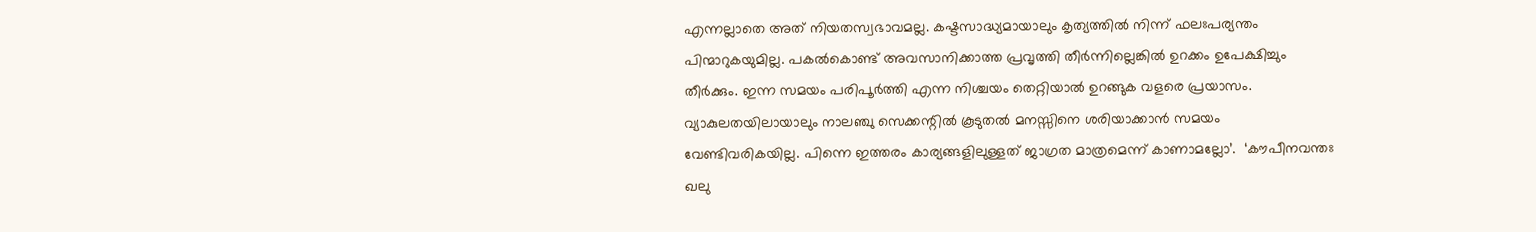എന്നല്ലാതെ അത് നിയതസ്വഭാവമല്ല. കഷ്ടസാദ്ധ്യമായാലും കൃത്യത്തില്‍ നിന്ന് ഫലഃപര്യന്തം പിന്മാറുകയുമില്ല. പകല്‍കൊണ്ട് അവസാനിക്കാത്ത പ്രവൃത്തി തീര്‍ന്നില്ലെങ്കില്‍ ഉറക്കം ഉപേക്ഷിച്ചും തീര്‍ക്കും. ഇന്ന സമയം പരിപൂര്‍ത്തി എന്ന നിശ്ചയം തെറ്റിയാല്‍ ഉറങ്ങുക വളരെ പ്രയാസം. വ്യാകുലതയിലായാലും നാലഞ്ചു സെക്കന്റില്‍ കൂടുതല്‍ മനസ്സിനെ ശരിയാക്കാന്‍ സമയം വേണ്ടിവരികയില്ല. പിന്നെ ഇത്തരം കാര്യങ്ങളിലുള്ളത് ജാഗ്രത മാത്രമെന്ന് കാണാമല്ലോ’.  ‘കൗപീനവന്തഃ ഖലു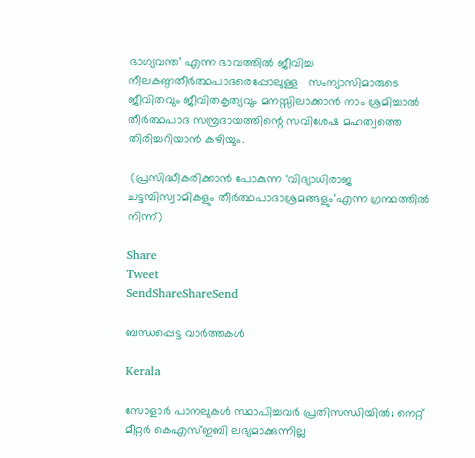ഭാഗ്യവന്ത’ എന്ന ഭാവത്തില്‍ ജീവിച്ച നീലകണ്ഠതീര്‍ത്ഥപാദരെപ്പോലുള്ള   സംന്യാസിമാരുടെ ജീവിതവും ജീവിതകൃത്യവും മനസ്സിലാക്കാന്‍ നാം ശ്രമിച്ചാല്‍ തീര്‍ത്ഥപാദ സമ്പ്രദായത്തിന്റെ സവിശേഷ മഹത്വത്തെ തിരിച്ചറിയാന്‍ കഴിയും.

 (പ്രസിദ്ധീകരിക്കാന്‍ പോകുന്ന ‘വിദ്യാധിരാജ ചട്ടമ്പിസ്വാമികളും തീര്‍ത്ഥപാദാശ്രമങ്ങളും’എന്ന ഗ്രന്ഥത്തില്‍ നിന്ന്)

Share
Tweet
SendShareShareSend

ബന്ധപ്പെട്ട വാര്‍ത്തകള്‍

Kerala

സോളാര്‍ പാനലുകള്‍ സ്ഥാപിച്ചവര്‍ പ്രതിസന്ധിയില്‍; നെറ്റ് മീറ്റര്‍ കെഎസ്ഇബി ലഭ്യമാക്കുന്നില്ല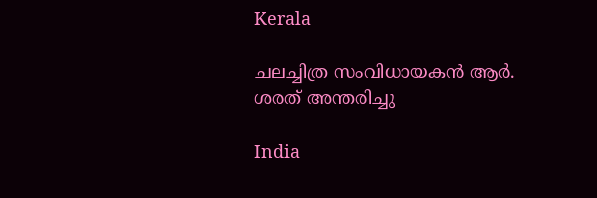Kerala

ചലച്ചിത്ര സംവിധായകൻ ആർ. ശരത് അന്തരിച്ചു

India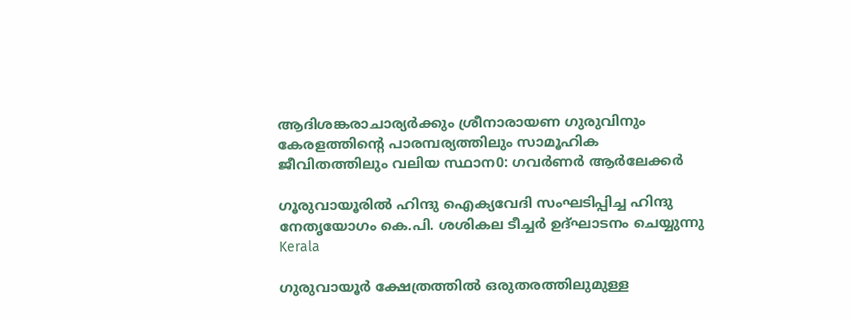ആദിശങ്കരാചാര്യർക്കും ശ്രീനാരായണ ഗുരുവിനും കേരളത്തിന്റെ പാരമ്പര്യത്തിലും സാമൂഹിക ജീവിതത്തിലും വലിയ സ്ഥാന0: ഗവർണർ ആർലേക്കർ

ഗൂരുവായൂരില്‍ ഹിന്ദു ഐക്യവേദി സംഘടിപ്പിച്ച ഹിന്ദു നേതൃയോഗം കെ.പി. ശശികല ടീച്ചര്‍ ഉദ്ഘാടനം ചെയ്യുന്നു
Kerala

ഗുരുവായൂര്‍ ക്ഷേത്രത്തില്‍ ഒരുതരത്തിലുമുള്ള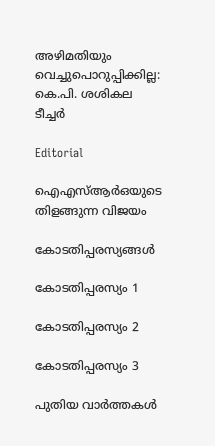അഴിമതിയും വെച്ചുപൊറുപ്പിക്കില്ല: കെ.പി. ശശികല ടീച്ചര്‍

Editorial

ഐഎസ്ആര്‍ഒയുടെ തിളങ്ങുന്ന വിജയം

കോടതിപ്പരസ്യങ്ങള്‍

കോടതിപ്പരസ്യം 1

കോടതിപ്പരസ്യം 2

കോടതിപ്പരസ്യം 3

പുതിയ വാര്‍ത്തകള്‍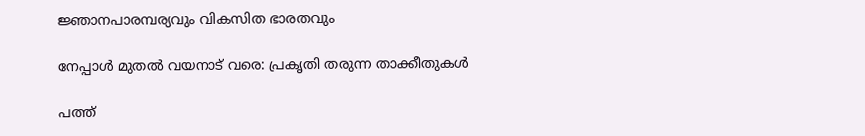ജ്ഞാനപാരമ്പര്യവും വികസിത ഭാരതവും

നേപ്പാള്‍ മുതല്‍ വയനാട് വരെ: പ്രകൃതി തരുന്ന താക്കീതുകള്‍

പത്ത്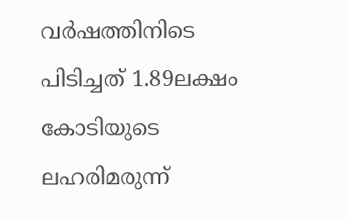വര്‍ഷത്തിനിടെ പിടിച്ചത് 1.89ലക്ഷം കോടിയുടെ ലഹരിമരുന്ന്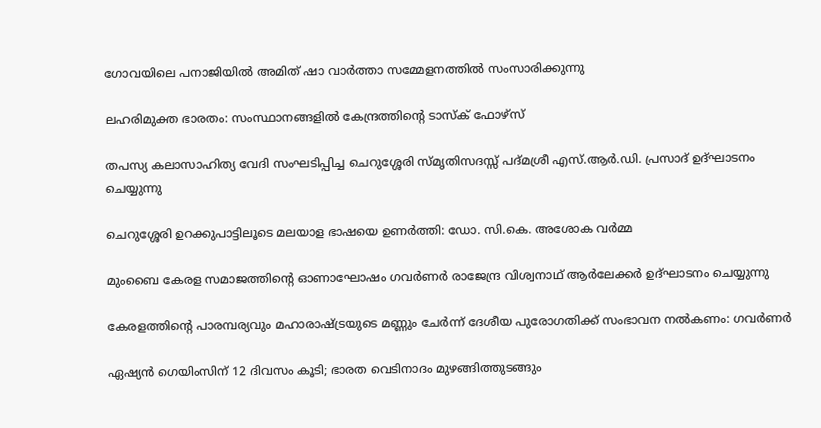ഗോവയിലെ പനാജിയില്‍ അമിത് ഷാ വാര്‍ത്താ സമ്മേളനത്തില്‍ സംസാരിക്കുന്നു

ലഹരിമുക്ത ഭാരതം: സംസ്ഥാനങ്ങളില്‍ കേന്ദ്രത്തിന്റെ ടാസ്‌ക് ഫോഴ്‌സ്

തപസ്യ കലാസാഹിത്യ വേദി സംഘടിപ്പിച്ച ചെറുശ്ശേരി സ്മൃതിസദസ്സ് പദ്മശ്രീ എസ്.ആര്‍.ഡി. പ്രസാദ് ഉദ്ഘാടനം ചെയ്യുന്നു

ചെറുശ്ശേരി ഉറക്കുപാട്ടിലൂടെ മലയാള ഭാഷയെ ഉണര്‍ത്തി: ഡോ. സി.കെ. അശോക വര്‍മ്മ

മുംബൈ കേരള സമാജത്തിന്റെ ഓണാഘോഷം ഗവര്‍ണര്‍ രാജേന്ദ്ര വിശ്വനാഥ് ആര്‍ലേക്കര്‍ ഉദ്ഘാടനം ചെയ്യുന്നു

കേരളത്തിന്റെ പാരമ്പര്യവും മഹാരാഷ്‌ട്രയുടെ മണ്ണും ചേര്‍ന്ന് ദേശീയ പുരോഗതിക്ക് സംഭാവന നല്‍കണം: ഗവര്‍ണര്‍

ഏഷ്യന്‍ ഗെയിംസിന് 12 ദിവസം കൂടി; ഭാരത വെടിനാദം മുഴങ്ങിത്തുടങ്ങും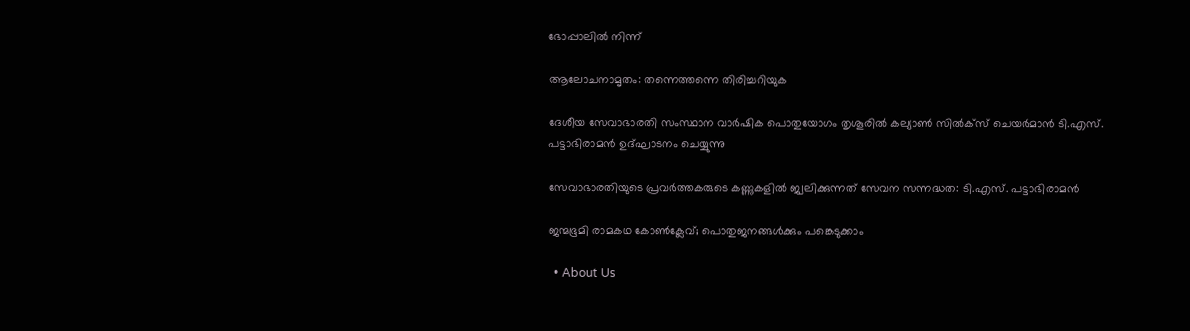ഭോപ്പാലില്‍ നിന്ന്

ആലോചനാമൃതം: തന്നെത്തന്നെ തിരിച്ചറിയുക

ദേശീയ സേവാഭാരതി സംസ്ഥാന വാര്‍ഷിക പൊതുയോഗം തൃശൂരില്‍ കല്യാണ്‍ സില്‍ക്‌സ് ചെയര്‍മാന്‍ ടി.എസ്.
പട്ടാഭിരാമന്‍ ഉദ്ഘാടനം ചെയ്യുന്നു

സേവാഭാരതിയുടെ പ്രവര്‍ത്തകരുടെ കണ്ണുകളില്‍ ജ്വലിക്കുന്നത് സേവന സന്നദ്ധത: ടി.എസ്. പട്ടാഭിരാമന്‍

ജന്മഭൂമി രാമകഥ കോണ്‍ക്ലേവ്; പൊതുജനങ്ങള്‍ക്കും പങ്കെടുക്കാം

  • About Us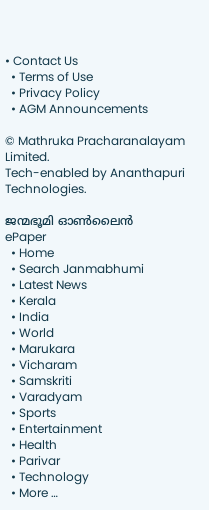• Contact Us
  • Terms of Use
  • Privacy Policy
  • AGM Announcements

© Mathruka Pracharanalayam Limited.
Tech-enabled by Ananthapuri Technologies.

ജന്മഭൂമി ഓണ്‍ലൈന്‍
ePaper
  • Home
  • Search Janmabhumi
  • Latest News
  • Kerala
  • India
  • World
  • Marukara
  • Vicharam
  • Samskriti
  • Varadyam
  • Sports
  • Entertainment
  • Health
  • Parivar
  • Technology
  • More …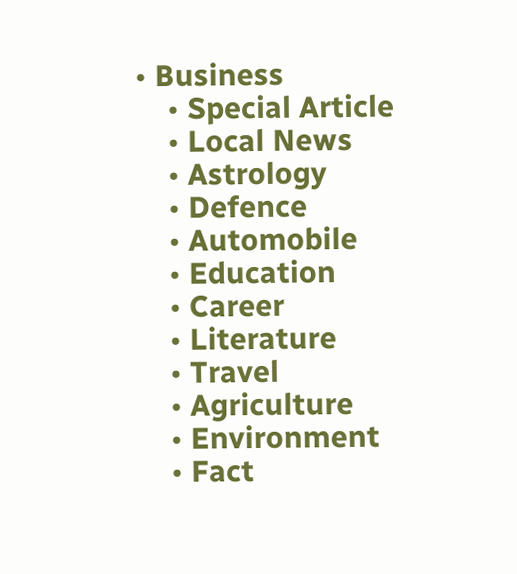• Business
    • Special Article
    • Local News
    • Astrology
    • Defence
    • Automobile
    • Education
    • Career
    • Literature
    • Travel
    • Agriculture
    • Environment
    • Fact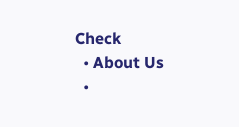Check
  • About Us
  •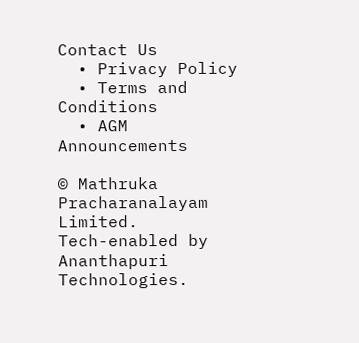Contact Us
  • Privacy Policy
  • Terms and Conditions
  • AGM Announcements

© Mathruka Pracharanalayam Limited.
Tech-enabled by Ananthapuri Technologies.